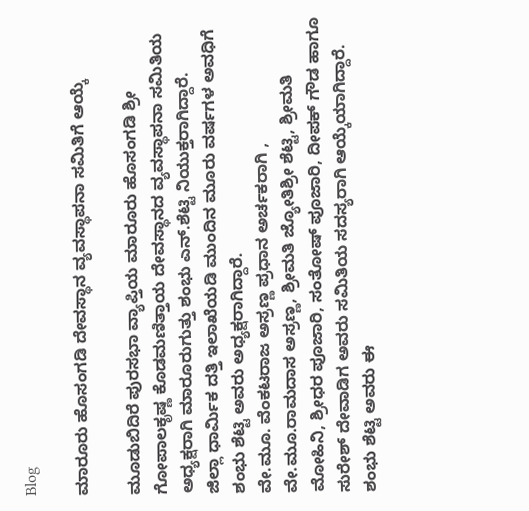Blog

ಮಾರೂರು ಹೊಸಂಗಡಿ ದೇವಸ್ಥಾನ ವ್ಯವಸ್ಥಾಪನಾ ಸಮಿತಿಗೆ ಆಯ್ಕೆ

ಮೂಡುಬಿದಿರೆ ಪುರಸಭಾ ವ್ಯಾಪ್ತಿಯ ಮಾರೂರು ಹೊಸಂಗಡಿ ಶ್ರೀ ಗೋಪಾಲಕೃಷ್ಣ ಕೊಡಮಣಿತ್ತಾಯ ದೇವಸ್ಥಾನದ ವ್ಯವಸ್ಥಾಪನಾ ಸಮಿತಿಯ ಅಧ್ಯಕ್ಷರಾಗಿ ಮಾರೂರುಗುತ್ತು ಶಂಭು ಎನ್.ಶೆಟ್ಟಿ ನಿಯುಕ್ತರಾಗಿದ್ದಾರೆ.
ಜಿಲ್ಲಾ ಧಾರ್ಮಿಕ ದತ್ತಿ ಇಲಾಖೆಯಡಿ ಮುಂದಿನ ಮೂರು ವರ್ಷಗಳ ಅವಧಿಗೆ ಶಂಭು ಶೆಟ್ಟಿ ಅವರು ಅಧ್ಯಕ್ಷರಾಗಿದ್ದಾರೆ.
ವೇ.ಮೂ. ವೆಂಕಟರಾಜ ಅಸ್ರಣ್ಣ ಪ್ರಧಾನ ಅರ್ಚಕರಾಗಿ , ವೇ.ಮೂ.ರಾಮದಾಸ ಅಸ್ರಣ್ಣ, ಶ್ರೀಮತಿ ಜ್ಯೋತಿಶ್ರೀ ಶೆಟ್ಟಿ, ಶ್ರೀಮತಿ ಮೋಹಿನಿ, ಶ್ರೀಧರ ಪೂಜಾರಿ, ಸಂತೋಷ್ ಪೂಜಾರಿ, ದೀಪಕ್ ಗೌಡ ಹಾಗೂ ಸುರೇಶ್ ದೇವಾಡಿಗ ಅವರು ಸಮಿತಿಯ ಸದಸ್ಯರಾಗಿ ಆಯ್ಕೆಯಾಗಿದ್ದಾರೆ.
ಶಂಭು ಶೆಟ್ಟಿ ಅವರು ಈ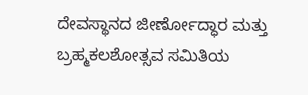ದೇವಸ್ಥಾನದ ಜೀರ್ಣೋದ್ಧಾರ ಮತ್ತು ಬ್ರಹ್ಮಕಲಶೋತ್ಸವ ಸಮಿತಿಯ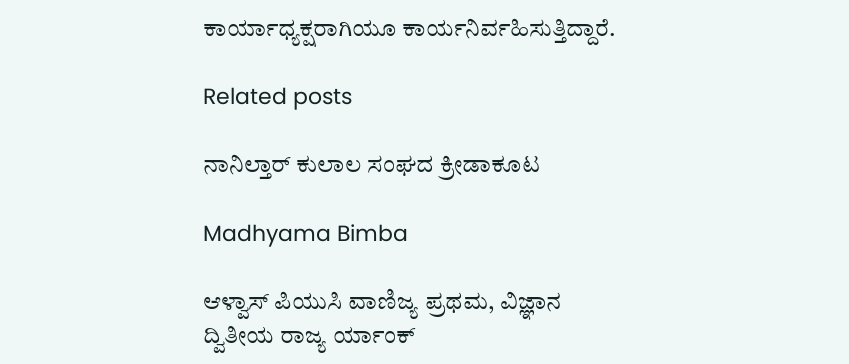ಕಾರ್ಯಾಧ್ಯಕ್ಷರಾಗಿಯೂ ಕಾರ್ಯನಿರ್ವಹಿಸುತ್ತಿದ್ದಾರೆ.

Related posts

ನಾನಿಲ್ತಾರ್ ಕುಲಾಲ ಸಂಘದ ಕ್ರೀಡಾಕೂಟ

Madhyama Bimba

ಆಳ್ವಾಸ್ ಪಿಯುಸಿ ವಾಣಿಜ್ಯ ಪ್ರಥಮ, ವಿಜ್ಞಾನ ದ್ವಿತೀಯ ರಾಜ್ಯ ರ್ಯಾಂಕ್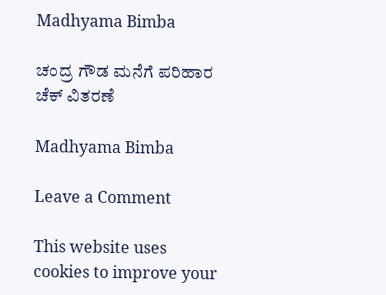Madhyama Bimba

ಚಂದ್ರ ಗೌಡ ಮನೆಗೆ ಪರಿಹಾರ ಚೆಕ್ ವಿತರಣೆ

Madhyama Bimba

Leave a Comment

This website uses cookies to improve your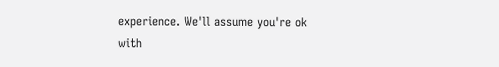experience. We'll assume you're ok with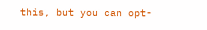this, but you can opt-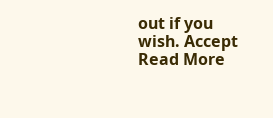out if you wish. Accept Read More